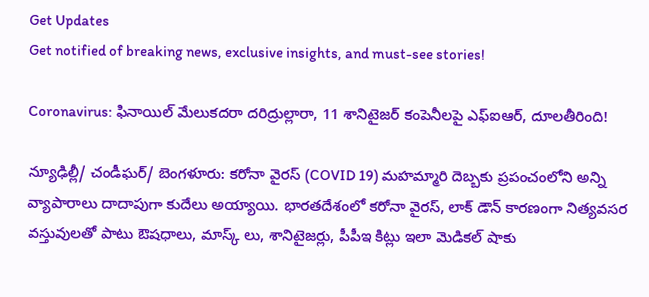Get Updates
Get notified of breaking news, exclusive insights, and must-see stories!

Coronavirus: ఫినాయిల్ మేలుకదరా దరిద్రుల్లారా, 11 శానిటైజర్ కంపెనీలపై ఎఫ్ఐఆర్, దూలతీరింది!

న్యూఢిల్లీ/ చండీఘర్/ బెంగళూరు: కరోనా వైరస్ (COVID 19) మహమ్మారి దెబ్బకు ప్రపంచంలోని అన్ని వ్యాపారాలు దాదాపుగా కుదేలు అయ్యాయి. భారతదేశంలో కరోనా వైరస్, లాక్ డౌన్ కారణంగా నిత్యవసర వస్తువులతో పాటు ఔషధాలు, మాస్క్ లు, శానిటైజర్లు, పీపీఇ కిట్లు ఇలా మెడికల్ షాకు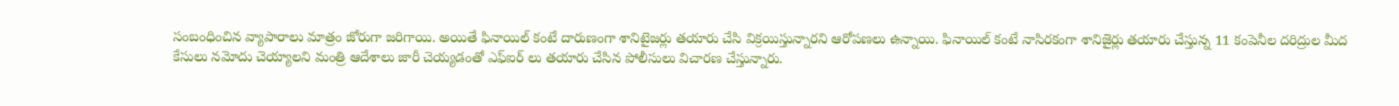సంబంధించిన వ్యాపారాలు మాత్రం జోరుగా జరిగాయి. అయితే ఫినాయిల్ కంటే దారుణంగా శానిటైజర్లు తయారు చేసి విక్రయిస్తున్నారని ఆరోపణలు ఉన్నాయి. ఫినాయిల్ కంటే నాసిరకంగా శానిజైర్లు తయారు చేస్తున్న 11 కంపెనీల దరిద్రుల మీద కేసులు నమోదు చెయ్యాలని మంత్రి ఆదేశాలు జారీ చెయ్యడంతో ఎఫ్ఐర్ లు తయారు చేసిన పోలీసులు విచారణ చేస్తున్నారు.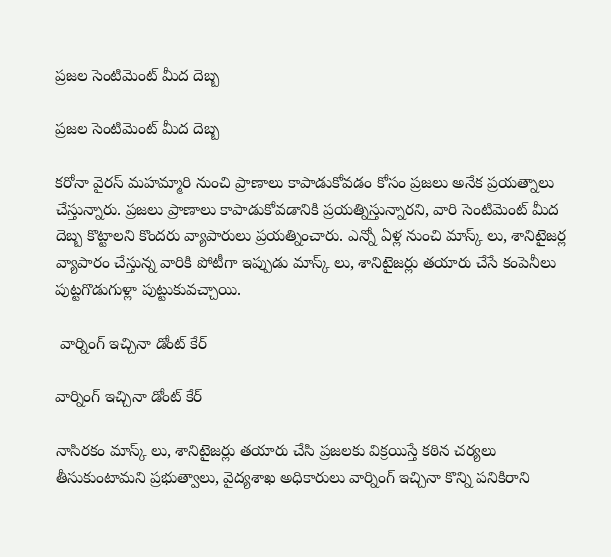ప్రజల సెంటిమెంట్ మీద దెబ్బ

ప్రజల సెంటిమెంట్ మీద దెబ్బ

కరోనా వైరస్ మహమ్మారి నుంచి ప్రాణాలు కాపాడుకోవడం కోసం ప్రజలు అనేక ప్రయత్నాలు చేస్తున్నారు. ప్రజలు ప్రాణాలు కాపాడుకోవడానికి ప్రయత్నిస్తున్నారని, వారి సెంటిమెంట్ మీద దెబ్బ కొట్టాలని కొందరు వ్యాపారులు ప్రయత్నించారు. ఎన్నో ఏళ్ల నుంచి మాస్క్ లు, శానిటైజర్ల వ్యాపారం చేస్తున్న వారికి పోటీగా ఇప్పుడు మాస్క్ లు, శానిటైజర్లు తయారు చేసే కంపెనీలు పుట్టగొడుగుళ్లా పుట్టుకువచ్చాయి.

 వార్నింగ్ ఇచ్చినా డోంట్ కేర్

వార్నింగ్ ఇచ్చినా డోంట్ కేర్

నాసిరకం మాస్క్ లు, శానిటైజర్లు తయారు చేసి ప్రజలకు విక్రయిస్తే కఠిన చర్యలు తీసుకుంటామని ప్రభుత్వాలు, వైద్యశాఖ అధికారులు వార్నింగ్ ఇచ్చినా కొన్ని పనికిరాని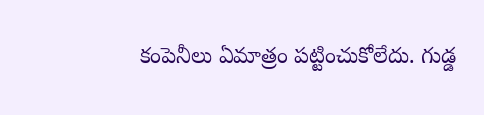కంపెనీలు ఏమాత్రం పట్టించుకోలేదు. గుడ్డ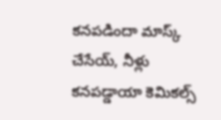కనపడిందా మాస్క్ చేసేయ్, నీళ్లు కనపడ్డాయా కెమికల్స్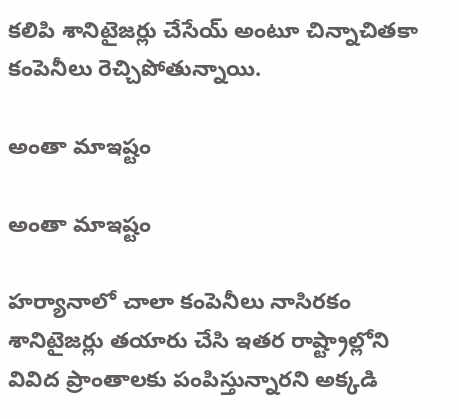కలిపి శానిటైజర్లు చేసేయ్ అంటూ చిన్నాచితకా కంపెనీలు రెచ్చిపోతున్నాయి.

అంతా మాఇష్టం

అంతా మాఇష్టం

హర్యానాలో చాలా కంపెనీలు నాసిరకం శానిటైజర్లు తయారు చేసి ఇతర రాష్ట్రాల్లోని వివిద ప్రాంతాలకు పంపిస్తున్నారని అక్కడి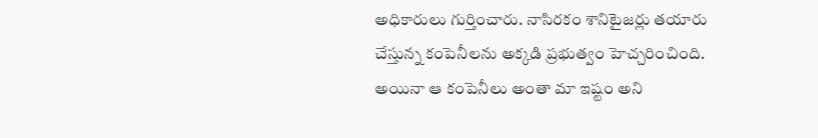అధికారులు గుర్తించారు. నాసిరకం శానిటైజర్లు తయారు చేస్తున్న కంపెనీలను అక్కడి ప్రభుత్వం హెచ్చరించింది. అయినా ఆ కంపెనీలు అంతా మా ఇష్టం అని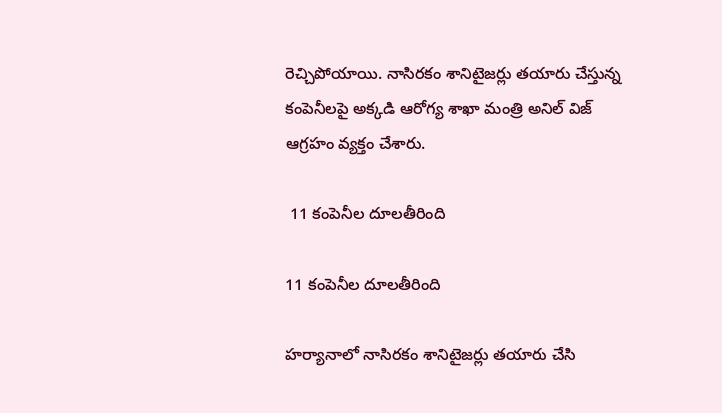రెచ్చిపోయాయి. నాసిరకం శానిటైజర్లు తయారు చేస్తున్న కంపెనీలపై అక్కడి ఆరోగ్య శాఖా మంత్రి అనిల్ విజ్ ఆగ్రహం వ్యక్తం చేశారు.

 11 కంపెనీల దూలతీరింది

11 కంపెనీల దూలతీరింది

హర్యానాలో నాసిరకం శానిటైజర్లు తయారు చేసి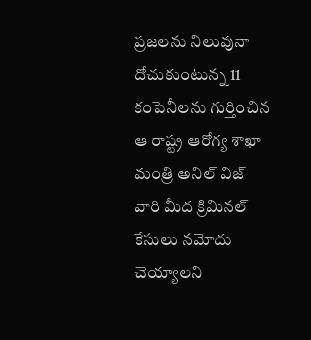ప్రజలను నిలువునా దోచుకుంటున్న 11 కంపెనీలను గుర్తించిన ఆ రాష్ట్ర ఆరోగ్య శాఖా మంత్రి అనిల్ విజ్ వారి మీద క్రిమినల్ కేసులు నమోదు చెయ్యాలని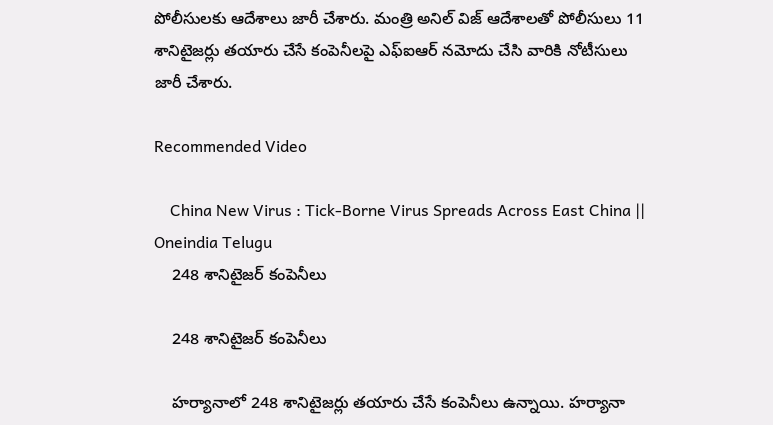పోలీసులకు ఆదేశాలు జారీ చేశారు. మంత్రి అనిల్ విజ్ ఆదేశాలతో పోలీసులు 11 శానిటైజర్లు తయారు చేసే కంపెనీలపై ఎఫ్ఐఆర్ నమోదు చేసి వారికి నోటీసులు జారీ చేశారు.

Recommended Video

    China New Virus : Tick-Borne Virus Spreads Across East China || Oneindia Telugu
    248 శానిటైజర్ కంపెనీలు

    248 శానిటైజర్ కంపెనీలు

    హర్యానాలో 248 శానిటైజర్లు తయారు చేసే కంపెనీలు ఉన్నాయి. హర్యానా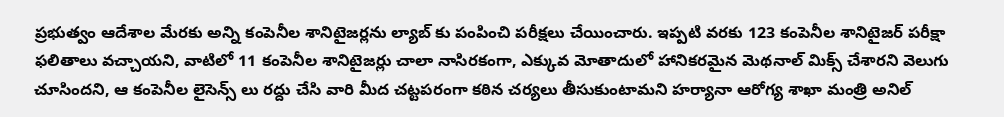ప్రభుత్వం ఆదేశాల మేరకు అన్ని కంపెనీల శానిటైజర్లను ల్యాబ్ కు పంపించి పరీక్షలు చేయించారు. ఇప్పటి వరకు 123 కంపెనీల శానిటైజర్ పరీక్షా ఫలితాలు వచ్చాయని, వాటిలో 11 కంపెనీల శానిటైజర్లు చాలా నాసిరకంగా, ఎక్కువ మోతాదులో హానికరమైన మెథనాల్ మిక్స్ చేశారని వెలుగు చూసిందని, ఆ కంపెనీల లైసెన్స్ లు రద్దు చేసి వారి మీద చట్టపరంగా కఠిన చర్యలు తీసుకుంటామని హర్యానా ఆరోగ్య శాఖా మంత్రి అనిల్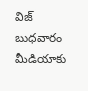విజ్ బుధవారం మీడియాకు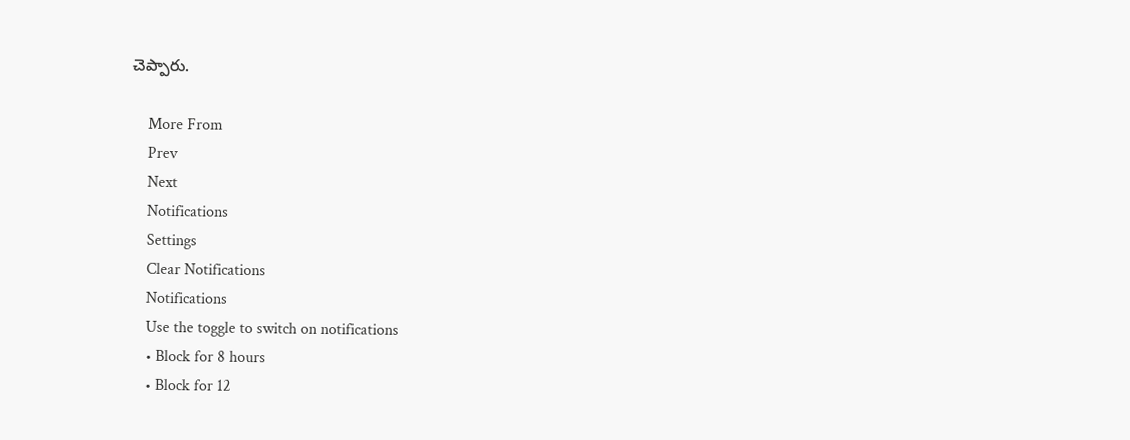చెప్పారు.

    More From
    Prev
    Next
    Notifications
    Settings
    Clear Notifications
    Notifications
    Use the toggle to switch on notifications
    • Block for 8 hours
    • Block for 12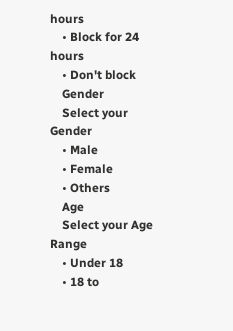hours
    • Block for 24 hours
    • Don't block
    Gender
    Select your Gender
    • Male
    • Female
    • Others
    Age
    Select your Age Range
    • Under 18
    • 18 to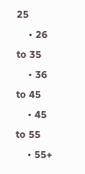25
    • 26 to 35
    • 36 to 45
    • 45 to 55
    • 55+